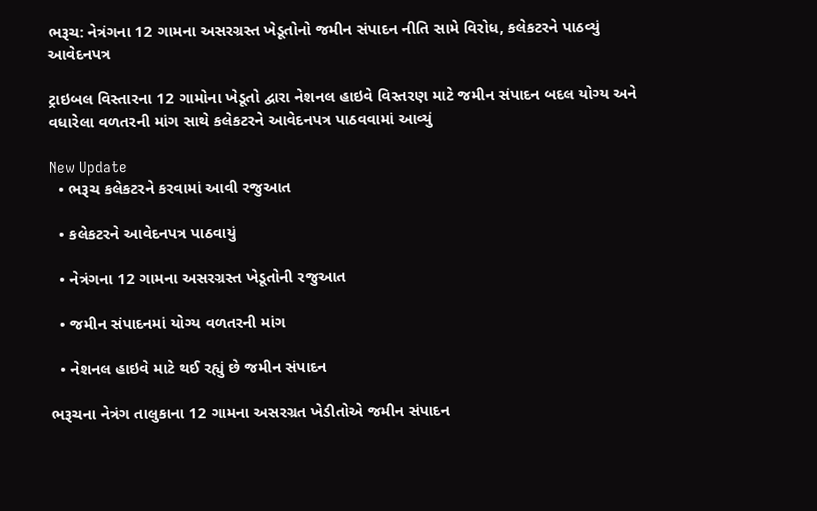ભરૂચ: નેત્રંગના 12 ગામના અસરગ્રસ્ત ખેડૂતોનો જમીન સંપાદન નીતિ સામે વિરોધ, કલેકટરને પાઠવ્યું આવેદનપત્ર

ટ્રાઇબલ વિસ્તારના 12 ગામોના ખેડૂતો દ્વારા નેશનલ હાઇવે વિસ્તરણ માટે જમીન સંપાદન બદલ યોગ્ય અને વધારેલા વળતરની માંગ સાથે કલેકટરને આવેદનપત્ર પાઠવવામાં આવ્યું

New Update
  • ભરૂચ કલેકટરને કરવામાં આવી રજુઆત

  • કલેકટરને આવેદનપત્ર પાઠવાયું

  • નેત્રંગના 12 ગામના અસરગ્રસ્ત ખેડૂતોની રજુઆત

  • જમીન સંપાદનમાં યોગ્ય વળતરની માંગ

  • નેશનલ હાઇવે માટે થઈ રહ્યું છે જમીન સંપાદન

ભરૂચના નેત્રંગ તાલુકાના 12 ગામના અસરગ્રત ખેડીતોએ જમીન સંપાદન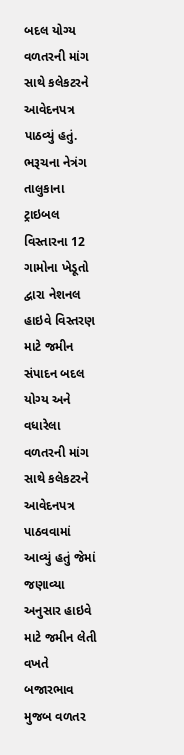બદલ યોગ્ય વળતરની માંગ સાથે કલેકટરને આવેદનપત્ર પાઠવ્યું હતું. ભરૂચના નેત્રંગ તાલુકાના ટ્રાઇબલ વિસ્તારના 12 ગામોના ખેડૂતો દ્વારા નેશનલ હાઇવે વિસ્તરણ માટે જમીન સંપાદન બદલ યોગ્ય અને વધારેલા વળતરની માંગ સાથે કલેકટરને આવેદનપત્ર પાઠવવામાં આવ્યું હતું જેમાં જણાવ્યા અનુસાર હાઇવે માટે જમીન લેતી વખતે બજારભાવ મુજબ વળતર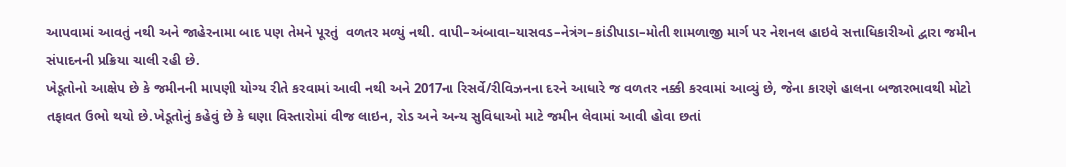આપવામાં આવતું નથી અને જાહેરનામા બાદ પણ તેમને પૂરતું  વળતર મળ્યું નથી. વાપી–અંબાવા–યાસવડ–નેત્રંગ–કાંડીપાડા–મોતી શામળાજી માર્ગ પર નેશનલ હાઇવે સત્તાધિકારીઓ દ્વારા જમીન સંપાદનની પ્રક્રિયા ચાલી રહી છે.
ખેડૂતોનો આક્ષેપ છે કે જમીનની માપણી યોગ્ય રીતે કરવામાં આવી નથી અને 2017ના રિસર્વે/રીવિઝનના દરને આધારે જ વળતર નક્કી કરવામાં આવ્યું છે, જેના કારણે હાલના બજારભાવથી મોટો તફાવત ઉભો થયો છે.ખેડૂતોનું કહેવું છે કે ઘણા વિસ્તારોમાં વીજ લાઇન, રોડ અને અન્ય સુવિધાઓ માટે જમીન લેવામાં આવી હોવા છતાં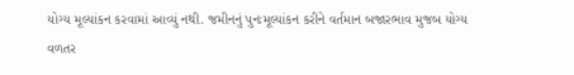યોગ્ય મૂલ્યાંકન કરવામાં આવ્યું નથી. જમીનનું પુનઃમૂલ્યાંકન કરીને વર્તમાન બજારભાવ મુજબ યોગ્ય વળતર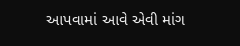આપવામાં આવે એવી માંગ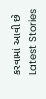કરવામાં આવી છે
Latest Stories